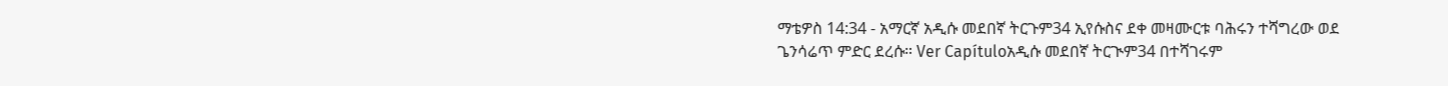ማቴዎስ 14:34 - አማርኛ አዲሱ መደበኛ ትርጉም34 ኢየሱስና ደቀ መዛሙርቱ ባሕሩን ተሻግረው ወደ ጌንሳሬጥ ምድር ደረሱ። Ver Capítuloአዲሱ መደበኛ ትርጒም34 በተሻገሩም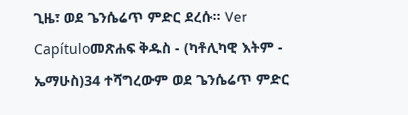ጊዜ፣ ወደ ጌንሴሬጥ ምድር ደረሱ። Ver Capítuloመጽሐፍ ቅዱስ - (ካቶሊካዊ እትም - ኤማሁስ)34 ተሻግረውም ወደ ጌንሴሬጥ ምድር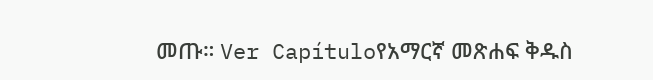መጡ። Ver Capítuloየአማርኛ መጽሐፍ ቅዱስ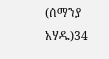(ሰማንያ አሃዱ)34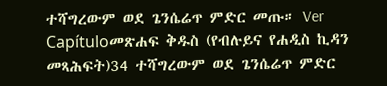ተሻግረውም ወደ ጌንሴሬጥ ምድር መጡ። Ver Capítuloመጽሐፍ ቅዱስ (የብሉይና የሐዲስ ኪዳን መጻሕፍት)34 ተሻግረውም ወደ ጌንሴሬጥ ምድር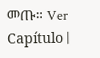መጡ። Ver Capítulo |